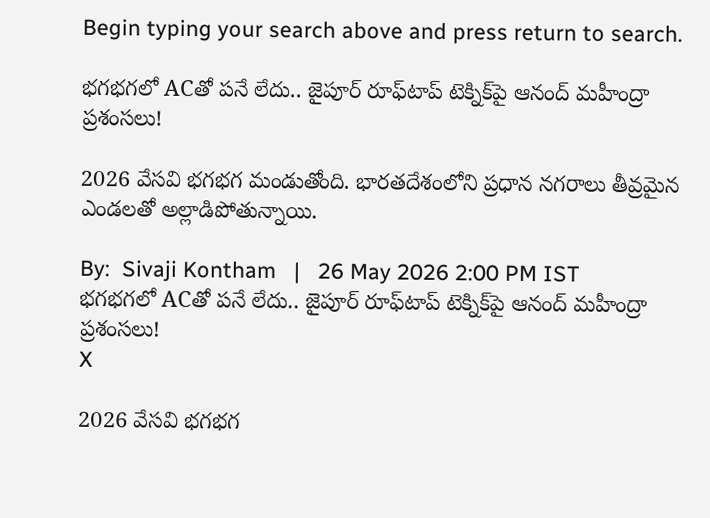Begin typing your search above and press return to search.

భ‌గ‌భ‌గ‌లో ACతో పనే లేదు.. జైపూర్ రూఫ్‌టాప్ టెక్నిక్‌పై ఆనంద్ మహీంద్రా ప్ర‌శంస‌లు!

2026 వేసవి భ‌గ‌భ‌గ మండుతోంది. భారతదేశంలోని ప్రధాన నగరాలు తీవ్రమైన ఎండలతో అల్లాడిపోతున్నాయి.

By:  Sivaji Kontham   |   26 May 2026 2:00 PM IST
భ‌గ‌భ‌గ‌లో ACతో పనే లేదు.. జైపూర్ రూఫ్‌టాప్ టెక్నిక్‌పై ఆనంద్ మహీంద్రా ప్ర‌శంస‌లు!
X

2026 వేసవి భ‌గ‌భ‌గ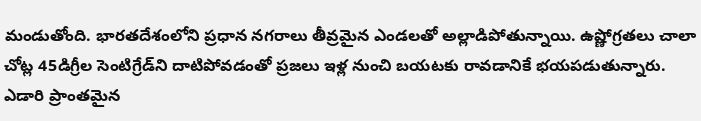మండుతోంది. భారతదేశంలోని ప్రధాన నగరాలు తీవ్రమైన ఎండలతో అల్లాడిపోతున్నాయి. ఉష్ణోగ్రతలు చాలా చోట్ల 45డిగ్రీల సెంటిగ్రేడ్‌ని దాటిపోవడంతో ప్రజలు ఇళ్ల నుంచి బయటకు రావడానికే భయపడుతున్నారు. ఎడారి ప్రాంత‌మైన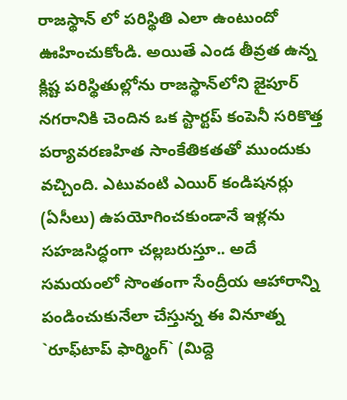రాజ‌స్థాన్ లో ప‌రిస్థితి ఎలా ఉంటుందో ఊహించుకోండి. అయితే ఎండ తీవ్ర‌త ఉన్న క్లిష్ట పరిస్థితుల్లోను రాజస్థాన్‌లోని జైపూర్ నగరానికి చెందిన ఒక స్టార్టప్ కంపెనీ సరికొత్త పర్యావరణహిత సాంకేతికతతో ముందుకు వచ్చింది. ఎటువంటి ఎయిర్ కండిషనర్లు (ఏసీలు) ఉపయోగించకుండానే ఇళ్లను సహజసిద్ధంగా చల్లబరుస్తూ.. అదే సమయంలో సొంతంగా సేంద్రీయ ఆహారాన్ని పండించుకునేలా చేస్తున్న ఈ వినూత్న `రూఫ్‌టాప్ ఫార్మింగ్` (మిద్దె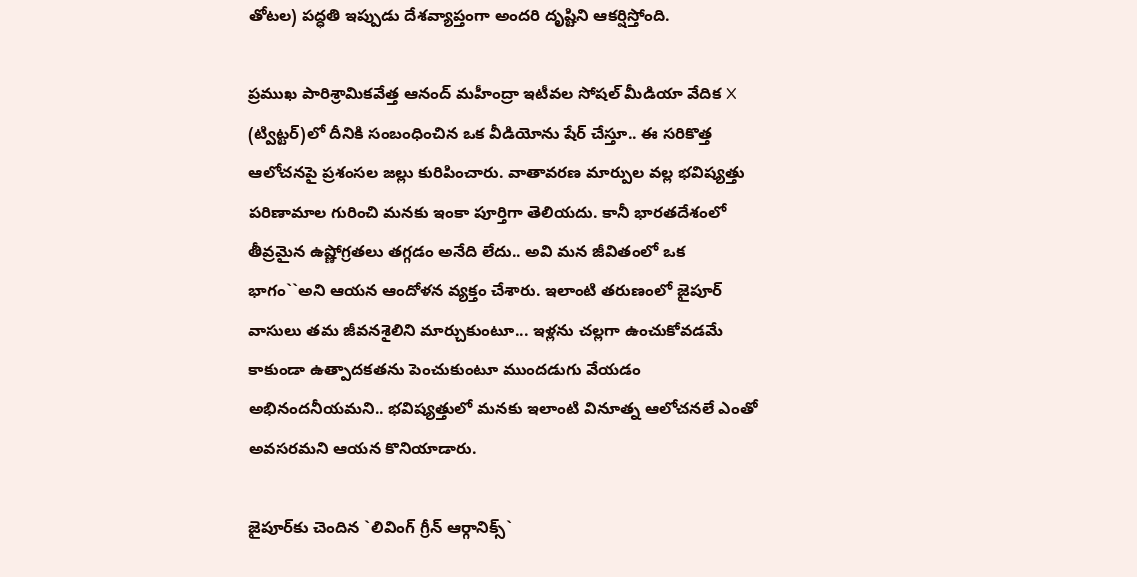తోటల) పద్ధతి ఇప్పుడు దేశవ్యాప్తంగా అందరి దృష్టిని ఆకర్షిస్తోంది.

ప్రముఖ పారిశ్రామికవేత్త ఆనంద్ మహీంద్రా ఇటీవల సోషల్ మీడియా వేదిక X (ట్విట్టర్)లో దీనికి సంబంధించిన ఒక వీడియోను షేర్ చేస్తూ.. ఈ సరికొత్త ఆలోచనపై ప్రశంసల జల్లు కురిపించారు. వాతావరణ మార్పుల వల్ల భవిష్యత్తు పరిణామాల గురించి మనకు ఇంకా పూర్తిగా తెలియదు. కానీ భారతదేశంలో తీవ్రమైన ఉష్ణోగ్రతలు త‌గ్గ‌డం అనేది లేదు.. అవి మన జీవితంలో ఒక భాగం``అని ఆయన ఆందోళన వ్యక్తం చేశారు. ఇలాంటి తరుణంలో జైపూర్ వాసులు తమ జీవనశైలిని మార్చుకుంటూ... ఇళ్లను చల్లగా ఉంచుకోవడమే కాకుండా ఉత్పాదకతను పెంచుకుంటూ ముందడుగు వేయడం అభినందనీయమని.. భవిష్యత్తులో మనకు ఇలాంటి వినూత్న ఆలోచనలే ఎంతో అవసరమని ఆయన కొనియాడారు.

జైపూర్‌కు చెందిన `లివింగ్ గ్రీన్ ఆర్గానిక్స్`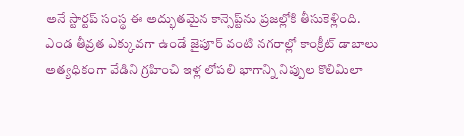అనే స్టార్టప్ సంస్థ ఈ అద్భుతమైన కాన్సెప్ట్‌ను ప్రజల్లోకి తీసుకెళ్లింది. ఎండ తీవ్రత ఎక్కువగా ఉండే జైపూర్ వంటి నగరాల్లో కాంక్రీట్ డాబాలు అత్యధికంగా వేడిని గ్రహించి ఇళ్ల లోపలి భాగాన్ని నిప్పుల కొలిమిలా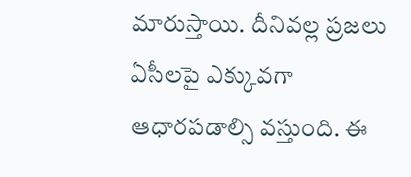మారుస్తాయి. దీనివల్ల ప్రజలు ఏసీలపై ఎక్కువగా ఆధారపడాల్సి వస్తుంది. ఈ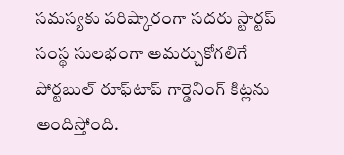సమస్యకు పరిష్కారంగా సదరు స్టార్టప్ సంస్థ సులభంగా అమర్చుకోగలిగే పోర్టబుల్ రూఫ్‌టాప్ గార్డెనింగ్ కిట్లను అందిస్తోంది.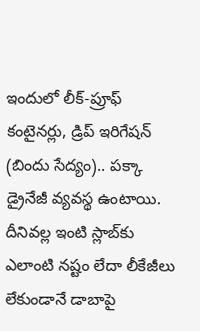ఇందులో లీక్-ప్రూఫ్ కంటైనర్లు, డ్రిప్ ఇరిగేషన్ (బిందు సేద్యం).. పక్కా డ్రైనేజీ వ్యవస్థ ఉంటాయి. దీనివల్ల ఇంటి స్లాబ్‌కు ఎలాంటి నష్టం లేదా లీకేజీలు లేకుండానే డాబాపై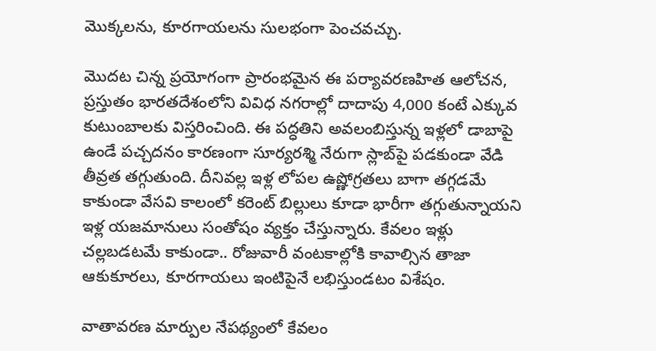మొక్కలను, కూరగాయలను సులభంగా పెంచవచ్చు.

మొదట చిన్న ప్రయోగంగా ప్రారంభమైన ఈ పర్యావరణహిత ఆలోచన, ప్రస్తుతం భారతదేశంలోని వివిధ నగరాల్లో దాదాపు 4,000 కంటే ఎక్కువ కుటుంబాలకు విస్తరించింది. ఈ పద్ధతిని అవలంబిస్తున్న ఇళ్లలో డాబాపై ఉండే పచ్చదనం కారణంగా సూర్యరశ్మి నేరుగా స్లాబ్‌పై పడకుండా వేడి తీవ్రత తగ్గుతుంది. దీనివల్ల ఇళ్ల లోపల ఉష్ణోగ్రతలు బాగా తగ్గడమే కాకుండా వేసవి కాలంలో కరెంట్ బిల్లులు కూడా భారీగా తగ్గుతున్నాయని ఇళ్ల యజమానులు సంతోషం వ్యక్తం చేస్తున్నారు. కేవలం ఇళ్లు చల్లబడటమే కాకుండా.. రోజువారీ వంటకాల్లోకి కావాల్సిన తాజా ఆకుకూరలు, కూరగాయలు ఇంటిపైనే లభిస్తుండటం విశేషం.

వాతావరణ మార్పుల నేపథ్యంలో కేవలం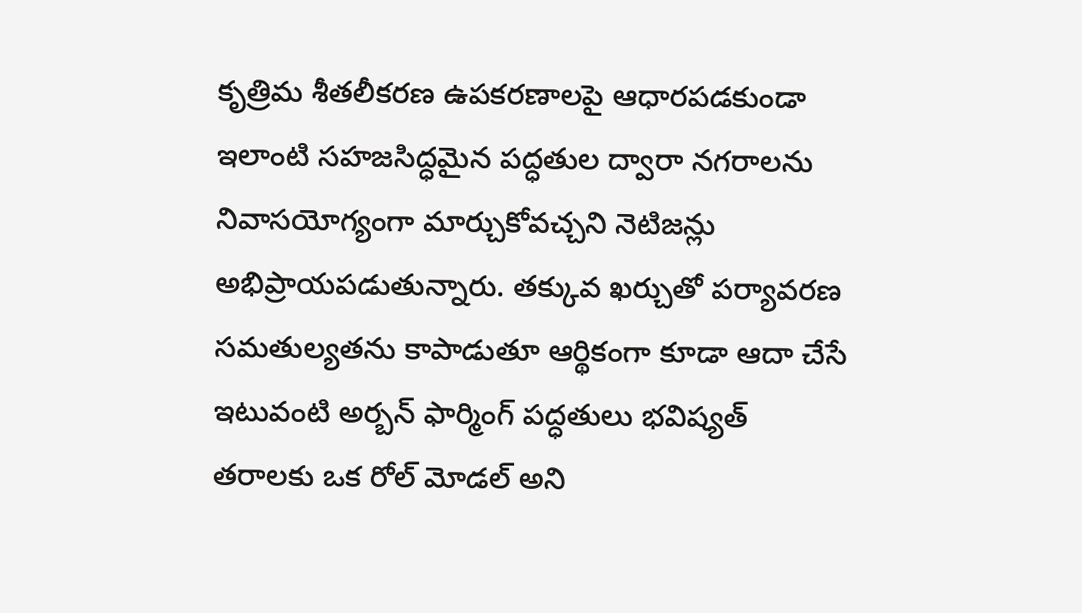కృత్రిమ శీతలీకరణ ఉపకరణాలపై ఆధారపడకుండా ఇలాంటి సహజసిద్ధమైన పద్ధతుల ద్వారా నగరాలను నివాసయోగ్యంగా మార్చుకోవచ్చని నెటిజన్లు అభిప్రాయపడుతున్నారు. తక్కువ ఖర్చుతో పర్యావరణ సమతుల్యతను కాపాడుతూ ఆర్థికంగా కూడా ఆదా చేసే ఇటువంటి అర్బన్ ఫార్మింగ్ పద్ధతులు భవిష్యత్ తరాలకు ఒక రోల్ మోడల్ అని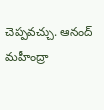చెప్పవచ్చు. ఆనంద్ మహీంద్రా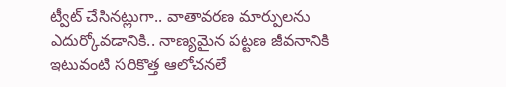ట్వీట్ చేసినట్లుగా.. వాతావరణ మార్పులను ఎదుర్కోవడానికి.. నాణ్య‌మైన‌ పట్టణ జీవనానికి ఇటువంటి సరికొత్త ఆలోచనలే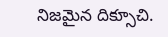నిజమైన దిక్సూచి.